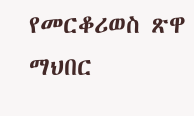የመርቆሪወስ ጽዋ ማህበር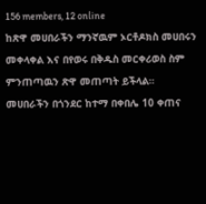156 members, 12 online
ከጽዋ መሀበራችን ማንኛዉም ኦርቶዶክስ መሀበሩን መቀላቀል እና በየወሩ በቅዱስ መርቀሪወስ ስም ምንጠጣዉን ጽዋ መጠጣት ይችላል።
መሀበራችን በጎንደር ከተማ በቀበሌ 10 ቀጠና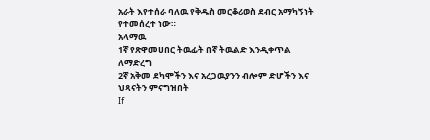አራት እየተሰራ ባለዉ የቅዱስ መርቆሪወስ ደብር አማካኝነት የተመሰረተ ነው።
አላማዉ
1ኛ የጽዋመሀበር ትዉፊት በኛ ትዉልድ እንዲቀጥል ለማድረግ
2ኛ አቅመ ደካሞችን እና አረጋዉያንን ብሎም ድሆችን እና ህጻናትን ምናግዝበት
If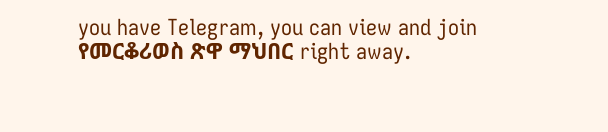you have Telegram, you can view and join
የመርቆሪወስ ጽዋ ማህበር right away.